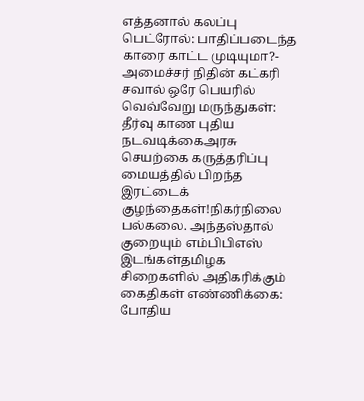எத்தனால் கலப்பு பெட்ரோல்: பாதிப்படைந்த காரை காட்ட முடியுமா?- அமைச்சர் நிதின் கட்கரி சவால் ஒரே பெயரில் வெவ்வேறு மருந்துகள்: தீர்வு காண புதிய நடவடிக்கைஅரசு செயற்கை கருத்தரிப்பு மையத்தில் பிறந்த இரட்டைக் குழந்தைகள்!நிகர்நிலை பல்கலை. அந்தஸ்தால் குறையும் எம்பிபிஎஸ் இடங்கள்தமிழக சிறைகளில் அதிகரிக்கும் கைதிகள் எண்ணிக்கை: போதிய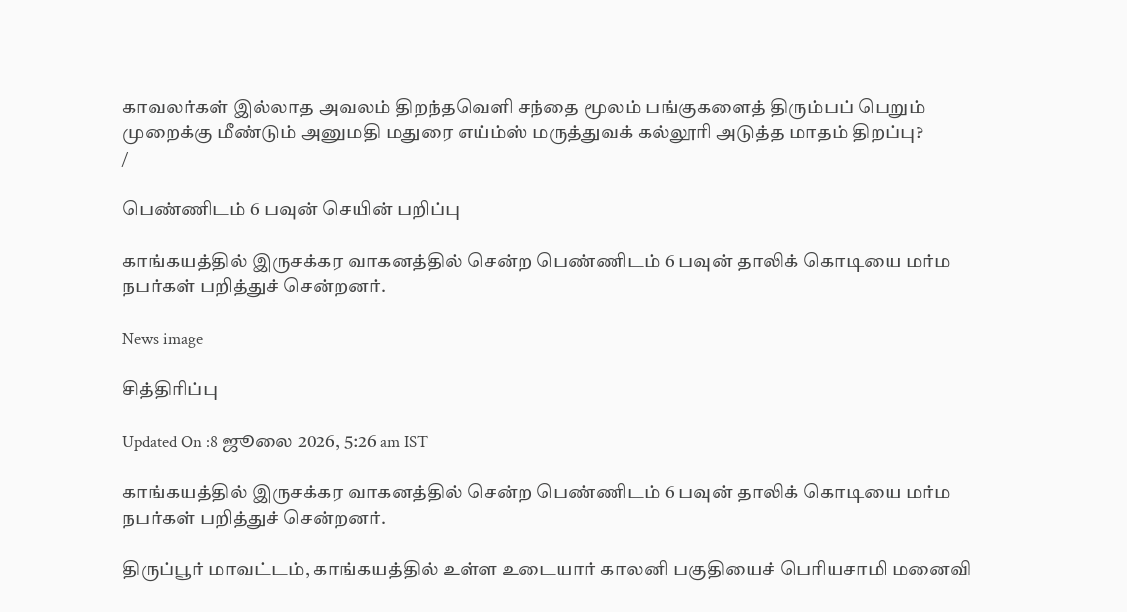காவலர்கள் இல்லாத அவலம் திறந்தவெளி சந்தை மூலம் பங்குகளைத் திரும்பப் பெறும் முறைக்கு மீண்டும் அனுமதி மதுரை எய்ம்ஸ் மருத்துவக் கல்லூரி அடுத்த மாதம் திறப்பு?
/

பெண்ணிடம் 6 பவுன் செயின் பறிப்பு

காங்கயத்தில் இருசக்கர வாகனத்தில் சென்ற பெண்ணிடம் 6 பவுன் தாலிக் கொடியை மர்ம நபர்கள் பறித்துச் சென்றனர்.

News image

சித்திரிப்பு

Updated On :8 ஜூலை 2026, 5:26 am IST

காங்கயத்தில் இருசக்கர வாகனத்தில் சென்ற பெண்ணிடம் 6 பவுன் தாலிக் கொடியை மர்ம நபர்கள் பறித்துச் சென்றனர்.

திருப்பூர் மாவட்டம், காங்கயத்தில் உள்ள உடையார் காலனி பகுதியைச் பெரியசாமி மனைவி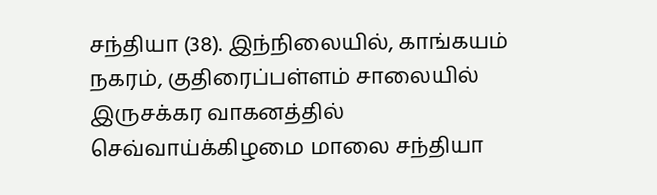சந்தியா (38). இந்நிலையில், காங்கயம் நகரம், குதிரைப்பள்ளம் சாலையில் இருசக்கர வாகனத்தில் செவ்வாய்க்கிழமை மாலை சந்தியா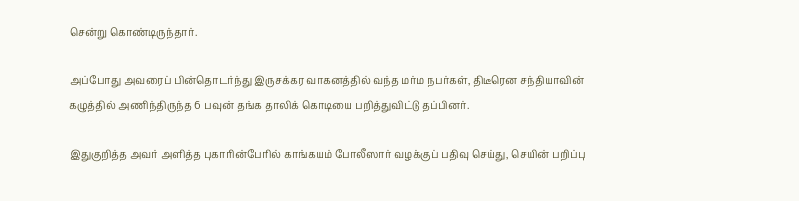சென்று கொண்டிருந்தார்.

அப்போது அவரைப் பின்தொடர்ந்து இருசக்கர வாகனத்தில் வந்த மர்ம நபர்கள், திடீரென சந்தியாவின் கழுத்தில் அணிந்திருந்த 6 பவுன் தங்க தாலிக் கொடியை பறித்துவிட்டு தப்பினர்.

இதுகுறித்த அவர் அளித்த புகாரின்பேரில் காங்கயம் போலீஸார் வழக்குப் பதிவு செய்து, செயின் பறிப்பு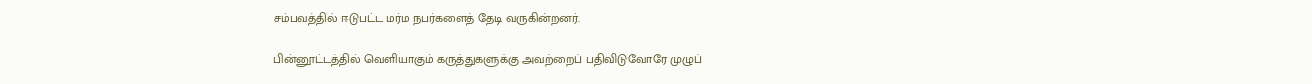சம்பவத்தில் ஈடுபட்ட மர்ம நபர்களைத் தேடி வருகின்றனர்.

பின்னூட்டத்தில் வெளியாகும் கருத்துகளுக்கு அவற்றைப் பதிவிடுவோரே முழுப்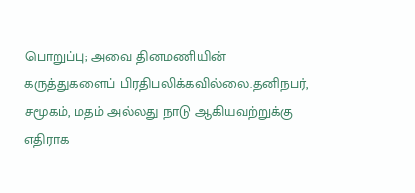பொறுப்பு; அவை தினமணியின் கருத்துகளைப் பிரதிபலிக்கவில்லை.தனிநபர், சமூகம், மதம் அல்லது நாடு ஆகியவற்றுக்கு எதிராக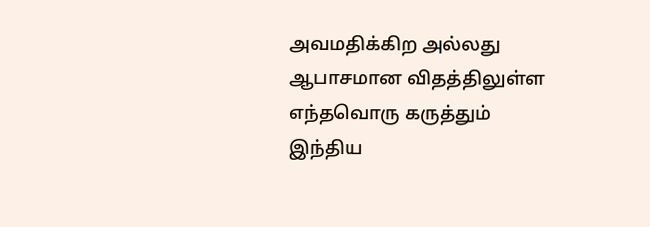அவமதிக்கிற அல்லது ஆபாசமான விதத்திலுள்ள எந்தவொரு கருத்தும் இந்திய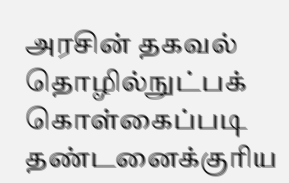அரசின் தகவல் தொழில்நுட்பக் கொள்கைப்படி தண்டனைக்குரிய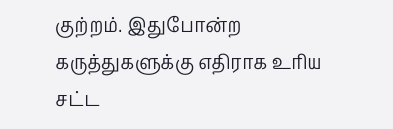குற்றம். இதுபோன்ற கருத்துகளுக்கு எதிராக உரிய சட்ட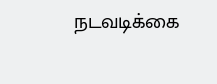நடவடிக்கை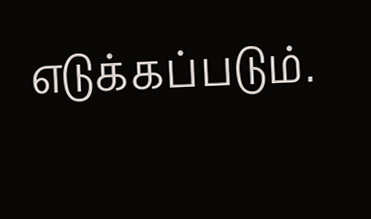எடுக்கப்படும்.